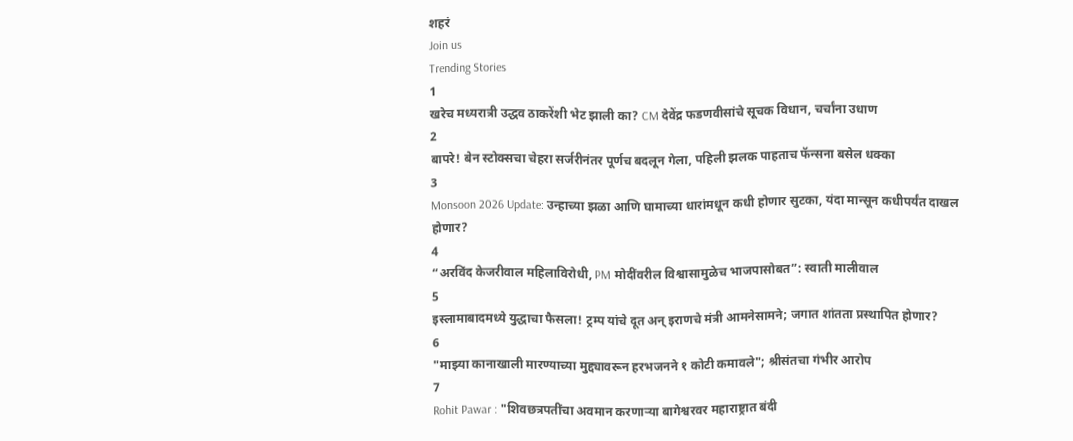शहरं
Join us
Trending Stories
1
खरेच मध्यरात्री उद्धव ठाकरेंशी भेट झाली का? CM देवेंद्र फडणवीसांचे सूचक विधान, चर्चांना उधाण
2
बापरे! बेन स्टोक्सचा चेहरा सर्जरीनंतर पूर्णच बदलून गेला, पहिली झलक पाहताच फॅन्सना बसेल धक्का
3
Monsoon 2026 Update: उन्हाच्या झळा आणि घामाच्या धारांमधून कधी होणार सुटका, यंदा मान्सून कधीपर्यंत दाखल होणार?
4
“अरविंद केजरीवाल महिलाविरोधी, PM मोदींवरील विश्वासामुळेच भाजपासोबत”: स्वाती मालीवाल
5
इस्लामाबादमध्ये युद्धाचा फैसला! ट्रम्प यांचे दूत अन् इराणचे मंत्री आमनेसामने; जगात शांतता प्रस्थापित होणार?
6
"माझ्या कानाखाली मारण्याच्या मुद्द्यावरून हरभजनने १ कोटी कमावले"; श्रीसंतचा गंभीर आरोप
7
Rohit Pawar : "शिवछत्रपतींचा अवमान करणाऱ्या बागेश्वरवर महाराष्ट्रात बंदी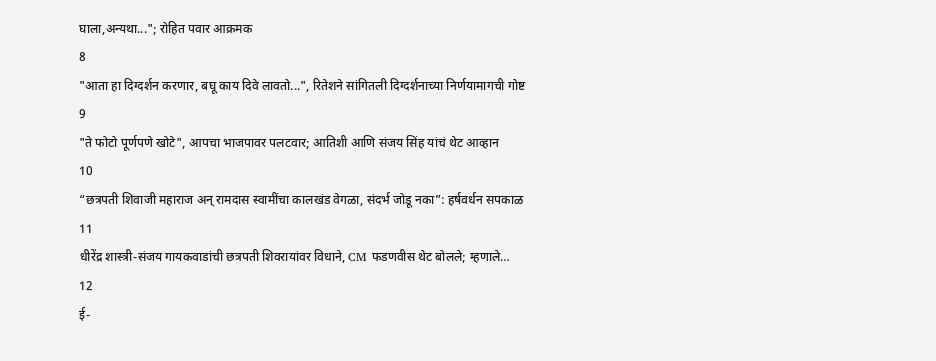घाला,अन्यथा..."; रोहित पवार आक्रमक
8
"आता हा दिग्दर्शन करणार, बघू काय दिवे लावतो...", रितेशने सांगितली दिग्दर्शनाच्या निर्णयामागची गोष्ट
9
"ते फोटो पूर्णपणे खोटे", आपचा भाजपावर पलटवार; आतिशी आणि संजय सिंह यांचं थेट आव्हान
10
“छत्रपती शिवाजी महाराज अन् रामदास स्वामींचा कालखंड वेगळा, संदर्भ जोडू नका”: हर्षवर्धन सपकाळ
11
धीरेंद्र शास्त्री-संजय गायकवाडांची छत्रपती शिवरायांवर विधाने, CM फडणवीस थेट बोलले; म्हणाले…
12
ई-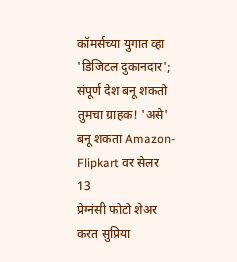कॉमर्सच्या युगात व्हा 'डिजिटल दुकानदार'; संपूर्ण देश बनू शकतो तुमचा ग्राहक! 'असे' बनू शकता Amazon-Flipkart वर सेलर
13
प्रेग्नंसी फोटो शेअर करत सुप्रिया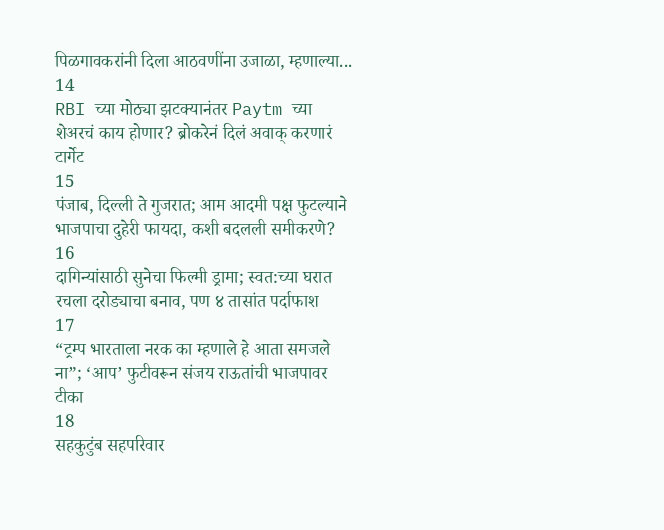पिळगावकरांनी दिला आठवणींना उजाळा, म्हणाल्या...
14
RBI च्या मोठ्या झटक्यानंतर Paytm च्या शेअरचं काय होणार? ब्रोकरेनं दिलं अवाक् करणारं टार्गेट
15
पंजाब, दिल्ली ते गुजरात; आम आदमी पक्ष फुटल्याने भाजपाचा दुहेरी फायदा, कशी बदलली समीकरणे?
16
दागिन्यांसाठी सुनेचा फिल्मी ड्रामा; स्वत:च्या घरात रचला दरोड्याचा बनाव, पण ४ तासांत पर्दाफाश
17
“ट्रम्प भारताला नरक का म्हणाले हे आता समजले ना”; ‘आप’ फुटीवरून संजय राऊतांची भाजपावर टीका
18
सहकुटुंब सहपरिवार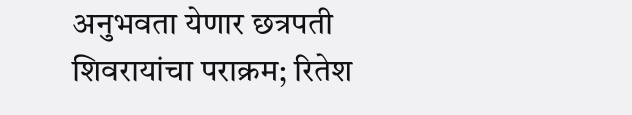अनुभवता येणार छत्रपती शिवरायांचा पराक्रम; रितेश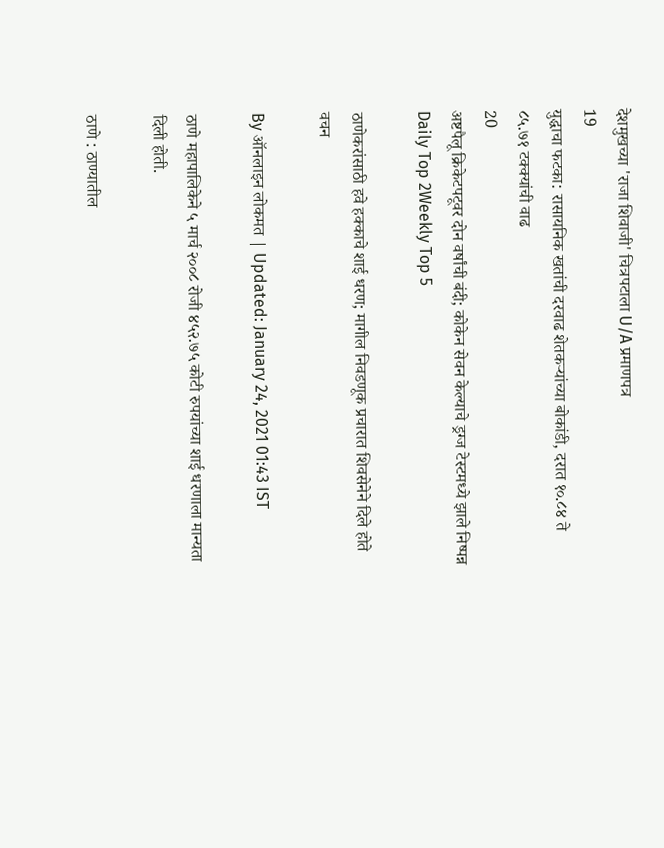देशमुखच्या 'राजा शिवाजी' चित्रपटाला U/A प्रमाणपत्र
19
युद्धाचा फटका: रासायनिक खतांची दरवाढ शेतकऱ्यांच्या बोकांडी, दरात १०.८४ ते ८५.७१ टक्क्यांची वाढ
20
अष्टपैलू क्रिकेटपटूवर दोन वर्षांची बंदी; कोकेन सेवन केल्याचे ड्रग्ज टेस्टमध्ये झाले निष्पन्न
Daily Top 2Weekly Top 5

ठाणेकरांसाठी हवे हक्काचे शाई धरण; मागील निवडणूक प्रचारात शिवसेनेने दिले होते वचन

By ऑनलाइन लोकमत | Updated: January 24, 2021 01:43 IST

ठाणे महापालिकेने ५ मार्च २००८ रोजी ४५२.७५ कोटी रुपयांच्या शाई धरणाला मान्यता दिली होती.

ठाणे : ठाण्यातील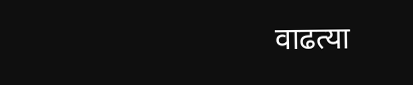वाढत्या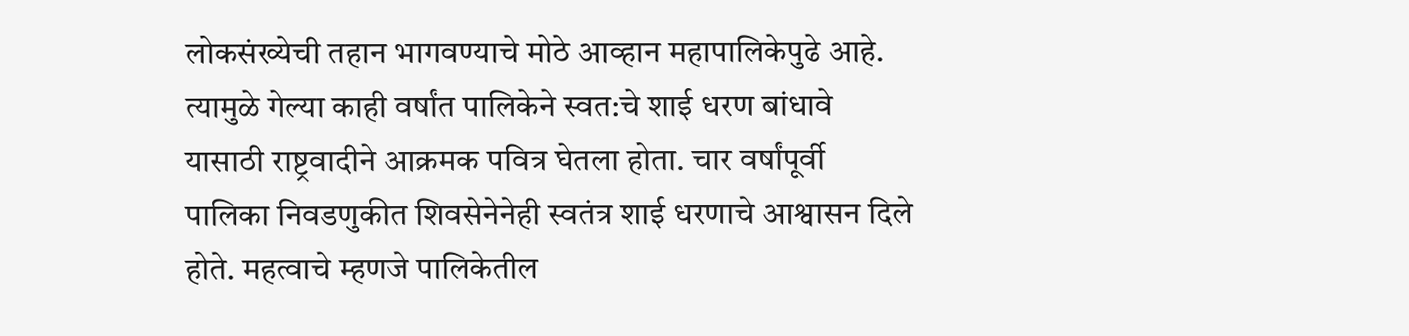लोकसंख्येची तहान भागवण्याचे मोठे आव्हान महापालिकेपुढे आहे. त्यामुळे गेल्या काही वर्षांत पालिकेने स्वत:चे शाई धरण बांधावे यासाठी राष्ट्रवादीने आक्रमक पवित्र घेतला होता. चार वर्षांपूर्वी पालिका निवडणुकीत शिवसेनेनेही स्वतंत्र शाई धरणाचे आश्वासन दिले होते. महत्वाचे म्हणजे पालिकेतील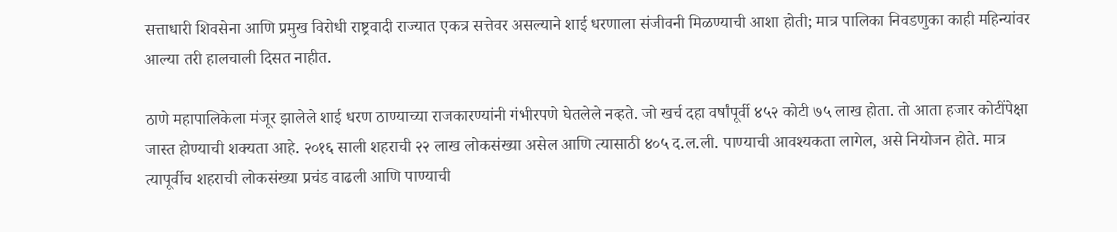सत्ताधारी शिवसेना आणि प्रमुख विरोधी राष्ट्रवादी राज्यात एकत्र सत्तेवर असल्याने शाई धरणाला संजीवनी मिळण्याची आशा होती; मात्र पालिका निवडणुका काही महिन्यांवर आल्या तरी हालचाली दिसत नाहीत.

ठाणे महापालिकेला मंजूर झालेले शाई धरण ठाण्याच्या राजकारण्यांनी गंभीरपणे घेतलेले नव्हते. जो खर्च दहा वर्षांपूर्वी ४५२ कोटी ७५ लाख होता. तो आता हजार कोटींपेक्षा जास्त होण्याची शक्यता आहे. २०१६ साली शहराची २२ लाख लोकसंख्या असेल आणि त्यासाठी ४०५ द.ल.ली. पाण्याची आवश्यकता लागेल, असे नियोजन होते. मात्र त्यापूर्वीच शहराची लोकसंख्या प्रचंड वाढली आणि पाण्याची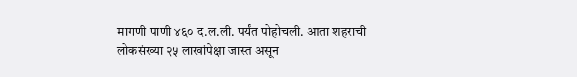मागणी पाणी ४६० द.ल.ली. पर्यंत पोहोचली. आता शहराची लोकसंख्या २५ लाखांपेक्षा जास्त असून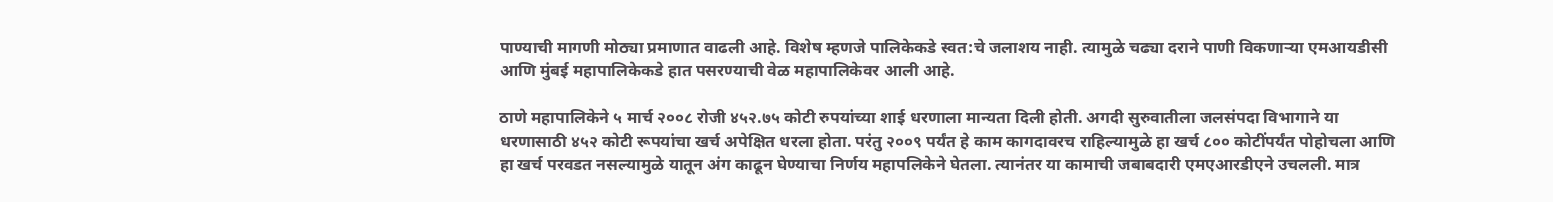पाण्याची मागणी मोठ्या प्रमाणात वाढली आहे. विशेष म्हणजे पालिकेकडे स्वत:चे जलाशय नाही. त्यामुळे चढ्या दराने पाणी विकणाऱ्या एमआयडीसी आणि मुंबई महापालिकेकडे हात पसरण्याची वेळ महापालिकेवर आली आहे.

ठाणे महापालिकेने ५ मार्च २००८ रोजी ४५२.७५ कोटी रुपयांच्या शाई धरणाला मान्यता दिली होती. अगदी सुरुवातीला जलसंपदा विभागाने या धरणासाठी ४५२ कोटी रूपयांचा खर्च अपेक्षित धरला होता. परंतु २००९ पर्यंत हे काम कागदावरच राहिल्यामुळे हा खर्च ८०० कोटींपर्यंत पोहोचला आणि हा खर्च परवडत नसल्यामुळे यातून अंग काढून घेण्याचा निर्णय महापलिकेने घेतला. त्यानंतर या कामाची जबाबदारी एमएआरडीएने उचलली. मात्र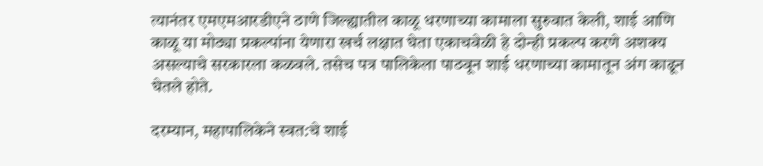त्यानंतर एमएमआरडीएने ठाणे जिल्ह्यातील काळू धरणाच्या कामाला सुरुवात केली, शाई आणि काळू या मोठ्या प्रकल्पांना येणारा खर्च लक्षात घेता एकाचवेळी हे दोन्ही प्रकल्प करणे अशक्य असल्याचे सरकारला कळवले. तसेच पत्र पालिकेला पाठवून शाई धरणाच्या कामातून अंग काढून घेतले होते.

दरम्यान, महापालिकेने स्वत:चे शाई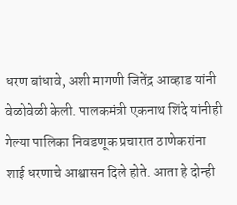धरण बांधावे, अशी मागणी जितेंद्र आव्हाड यांनी वेळोवेळी केली. पालकमंत्री एकनाथ शिंदे यांनीही गेल्या पालिका निवडणूक प्रचारात ठाणेकरांना शाई धरणाचे आश्वासन दिले होते. आता हे दोन्ही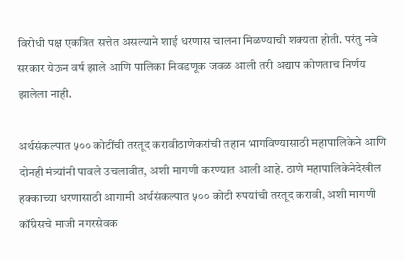विरोधी पक्ष एकत्रित सत्तेत असल्याने शाई धरणास चालना मिळण्याची शक्यता होती. परंतु नवे सरकार येऊन वर्ष झाले आणि पालिका निवडणूक जवळ आली तरी अद्याप कोणताच निर्णय झालेला नाही.

अर्थसंकल्पात ५०० कोटींची तरतूद करावीठाणेकरांची तहान भागविण्यासाठी महापालिकेने आणि दोनही मंत्र्यांनी पावले उचलावीत, अशी मागणी करण्यात आली आहे. ठाणे महापालिकेनेदेखील हक्काच्या धरणासाठी आगामी अर्थसंकल्पात ५०० कोटी रुपयांची तरतूद करावी, अशी मागणी कॉंग्रेसचे माजी नगरसेवक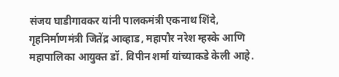संजय घाडीगावकर यांनी पालकमंत्री एकनाथ शिंदे, गृहनिर्माणमंत्री जितेंद्र आव्हाड, महापौर नरेश म्हस्के आणि महापालिका आयुक्त डॉ. विपीन शर्मा यांच्याकडे केली आहे.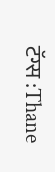टॅग्स :Thane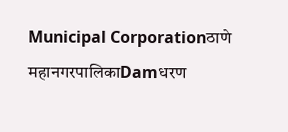Municipal Corporationठाणे महानगरपालिकाDamधरण